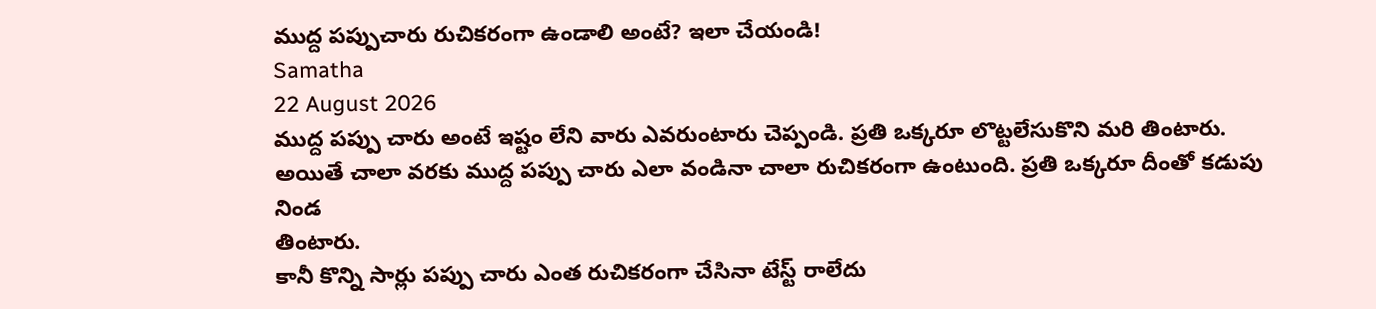ముద్ద పప్పుచారు రుచికరంగా ఉండాలి అంటే? ఇలా చేయండి!
Samatha
22 August 2026
ముద్ద పప్పు చారు అంటే ఇష్టం లేని వారు ఎవరుంటారు చెప్పండి. ప్రతి ఒక్కరూ లొట్టలేసుకొని మరి తింటారు.
అయితే చాలా వరకు ముద్ద పప్పు చారు ఎలా వండినా చాలా రుచికరంగా ఉంటుంది. ప్రతి ఒక్కరూ దీంతో కడుపు నిండ
తింటారు.
కానీ కొన్ని సార్లు పప్పు చారు ఎంత రుచికరంగా చేసినా టేస్ట్ రాలేదు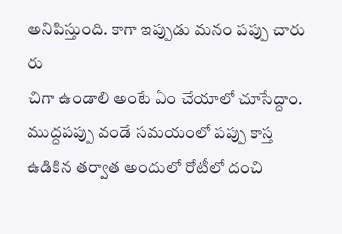అనిపిస్తుంది. కాగా ఇప్పుడు మనం పప్పు చారు రు
చిగా ఉండాలి అంటే ఏం చేయాలో చూసేద్దాం.
ముద్దపప్పు వండే సమయంలో పప్పు కాస్త ఉడికిన తర్వాత అందులో రోటీలో దంచి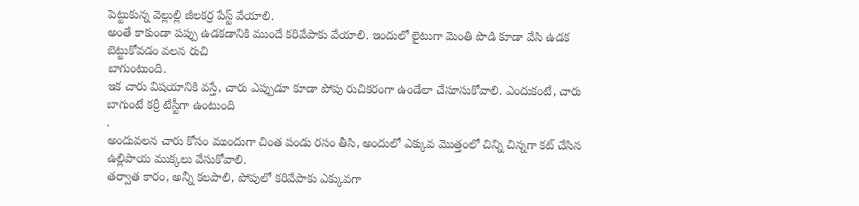పెట్టుకున్న వెల్లుల్లి జీలకర్ర పేస్ట్ వేయాలి.
అంతే కాకుండా పప్పు ఉడకడానికి ముందే కరివేపాకు వేయాలి. ఇందులో లైటుగా మెంతి పొడి కూడా వేసి ఉడక బెట్టుకోవడం వలన రుచి
బాగుంటుంది.
ఇక చారు విషయానికి వస్తే, చారు ఎప్పుడూ కూడా పోపు రుచికరంగా ఉండేలా చేసూసుకోవాలి. ఎందుకంటే, చారు బాగుంటే కర్రీ టేస్టీగా ఉంటుంది
.
అందువలన చారు కోసం ముందుగా చింత పండు రసం తీసి, అందులో ఎక్కువ మొత్తంలో చిన్ని చిన్నగా కట్ చేసిన ఉల్లిపాయ ముక్కలు వేసుకోవాలి.
తర్వాత కారం, అన్నీ కలపాలి, పోపులో కరివేపాకు ఎక్కువగా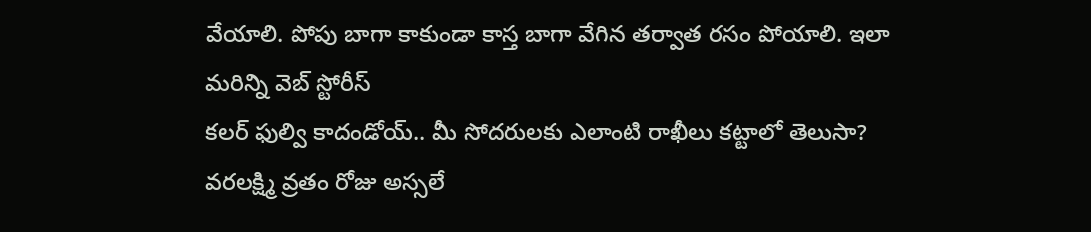వేయాలి. పోపు బాగా కాకుండా కాస్త బాగా వేగిన తర్వాత రసం పోయాలి. ఇలా
మరిన్ని వెబ్ స్టోరీస్
కలర్ ఫుల్వి కాదండోయ్.. మీ సోదరులకు ఎలాంటి రాఖీలు కట్టాలో తెలుసా?
వరలక్ష్మి వ్రతం రోజు అస్సలే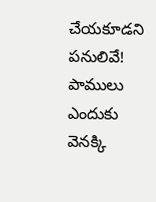చేయకూడని పనులివే!
పాములు ఎందుకు వెనక్కి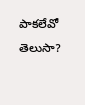పాకలేవో తెలుసా?